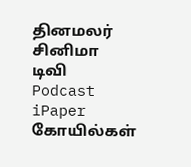தினமலர்
சினிமா
டிவி
Podcast
iPaper
கோயில்கள்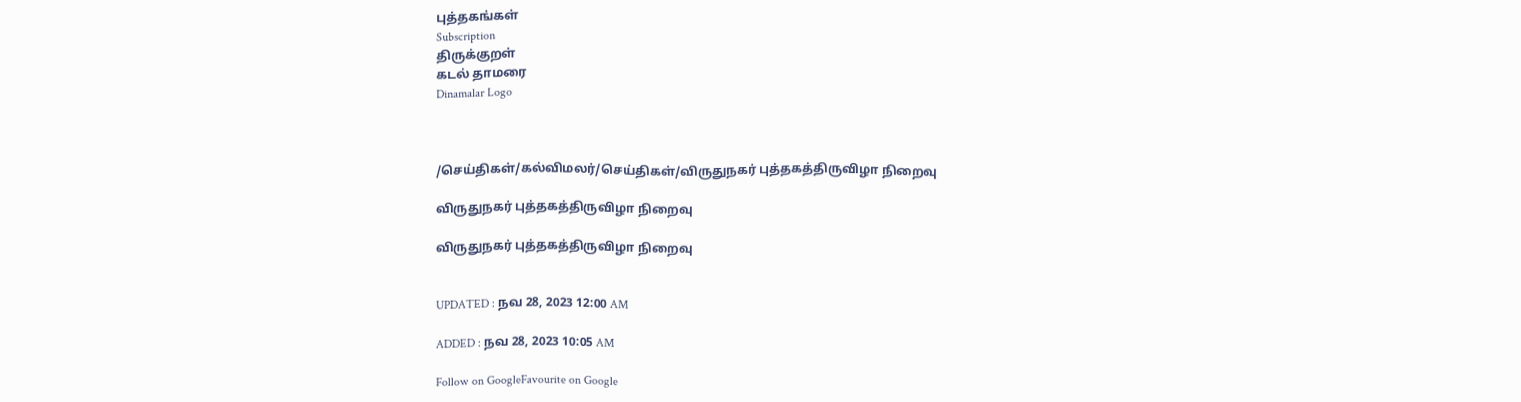புத்தகங்கள்
Subscription
திருக்குறள்
கடல் தாமரை
Dinamalar Logo



/செய்திகள்/கல்விமலர்/செய்திகள்/விருதுநகர் புத்தகத்திருவிழா நிறைவு

விருதுநகர் புத்தகத்திருவிழா நிறைவு

விருதுநகர் புத்தகத்திருவிழா நிறைவு


UPDATED : நவ 28, 2023 12:00 AM

ADDED : நவ 28, 2023 10:05 AM

Follow on GoogleFavourite on Google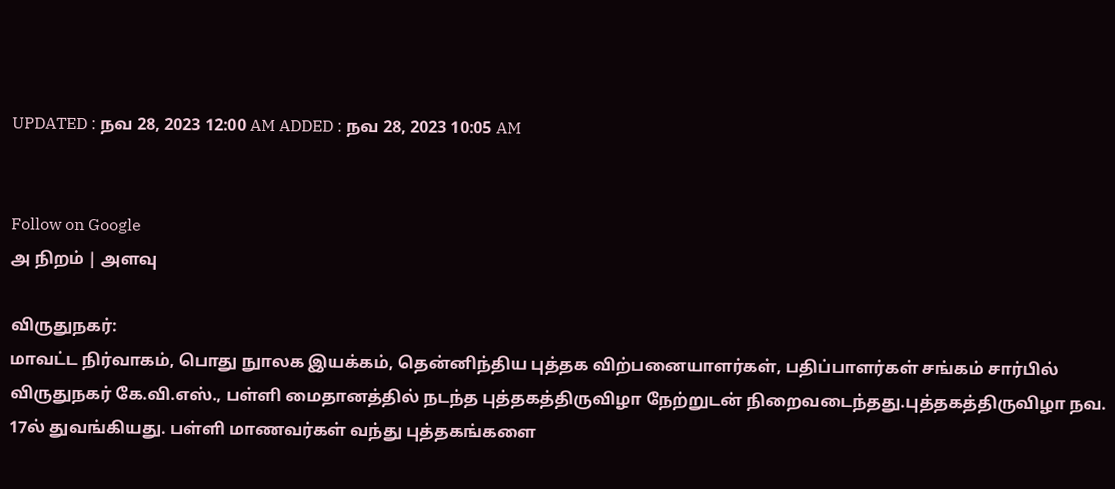UPDATED : நவ 28, 2023 12:00 AM ADDED : நவ 28, 2023 10:05 AM


Follow on Google
அ நிறம் | அளவு

விருதுநகர்:
மாவட்ட நிர்வாகம், பொது நுாலக இயக்கம், தென்னிந்திய புத்தக விற்பனையாளர்கள், பதிப்பாளர்கள் சங்கம் சார்பில் விருதுநகர் கே.வி.எஸ்., பள்ளி மைதானத்தில் நடந்த புத்தகத்திருவிழா நேற்றுடன் நிறைவடைந்தது.புத்தகத்திருவிழா நவ. 17ல் துவங்கியது. பள்ளி மாணவர்கள் வந்து புத்தகங்களை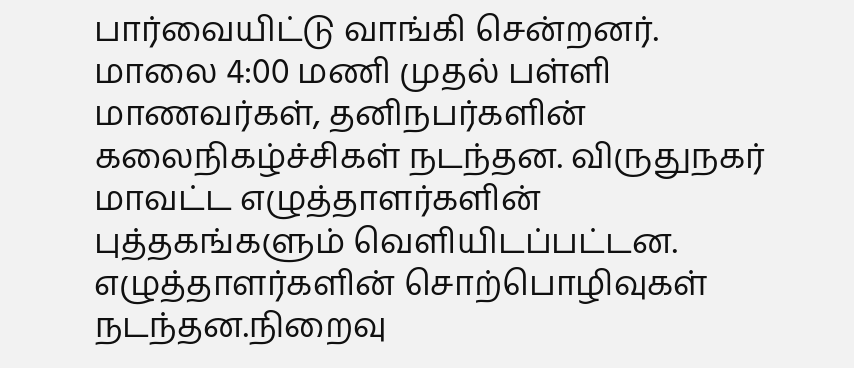பார்வையிட்டு வாங்கி சென்றனர். மாலை 4:00 மணி முதல் பள்ளி மாணவர்கள், தனிநபர்களின் கலைநிகழ்ச்சிகள் நடந்தன. விருதுநகர் மாவட்ட எழுத்தாளர்களின் புத்தகங்களும் வெளியிடப்பட்டன. எழுத்தாளர்களின் சொற்பொழிவுகள் நடந்தன.நிறைவு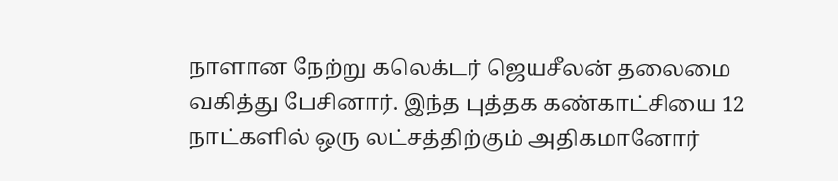நாளான நேற்று கலெக்டர் ஜெயசீலன் தலைமை வகித்து பேசினார். இந்த புத்தக கண்காட்சியை 12 நாட்களில் ஒரு லட்சத்திற்கும் அதிகமானோர்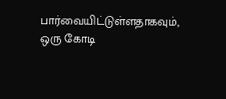பார்வையிட்டுள்ளதாகவும், ஒரு கோடி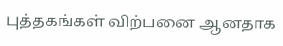புத்தகங்கள் விற்பனை ஆனதாக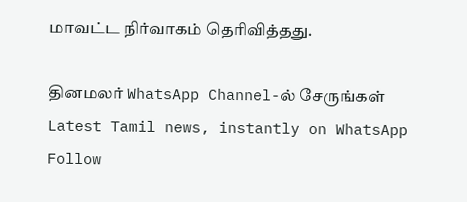மாவட்ட நிர்வாகம் தெரிவித்தது.

தினமலர் WhatsApp Channel-ல் சேருங்கள்
Latest Tamil news, instantly on WhatsApp
Follow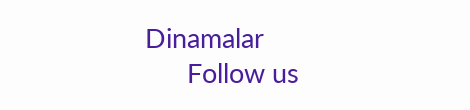Dinamalar
      Follow us